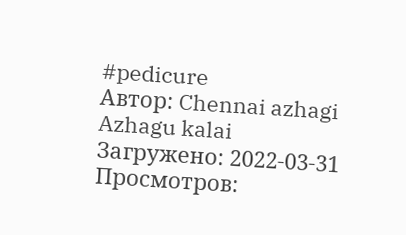#pedicure
Автор: Chennai azhagi Azhagu kalai
Загружено: 2022-03-31
Просмотров: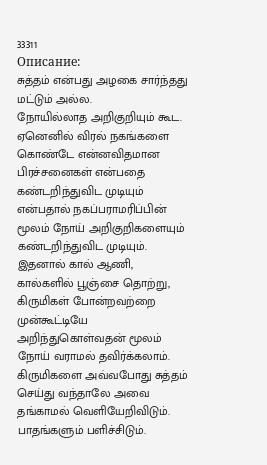33311
Описание:
சுத்தம் என்பது அழகை சார்ந்தது மட்டும் அல்ல.
நோயில்லாத அறிகுறியும் கூட. ஏனெனில் விரல் நகங்களை கொண்டே என்னவிதமான பிரச்சனைகள் என்பதை கண்டறிந்துவிட முடியும் என்பதால் நகப்பராமரிப்பின் மூலம் நோய் அறிகுறிகளையும் கண்டறிந்துவிட முடியும்.
இதனால் கால் ஆணி, கால்களில் பூஞ்சை தொற்று, கிருமிகள் போன்றவற்றை முன்கூட்டியே அறிந்துகொள்வதன் மூலம் நோய் வராமல் தவிர்க்கலாம். கிருமிகளை அவ்வபோது சுத்தம் செய்து வந்தாலே அவை தங்காமல் வெளியேறிவிடும். பாதங்களும் பளிச்சிடும்.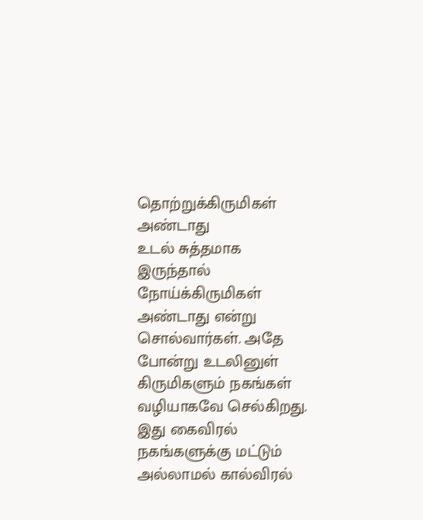தொற்றுக்கிருமிகள் அண்டாது
உடல் சுத்தமாக இருந்தால் நோய்க்கிருமிகள் அண்டாது என்று சொல்வார்கள். அதே போன்று உடலினுள் கிருமிகளும் நகங்கள் வழியாகவே செல்கிறது. இது கைவிரல் நகங்களுக்கு மட்டும் அல்லாமல் கால்விரல்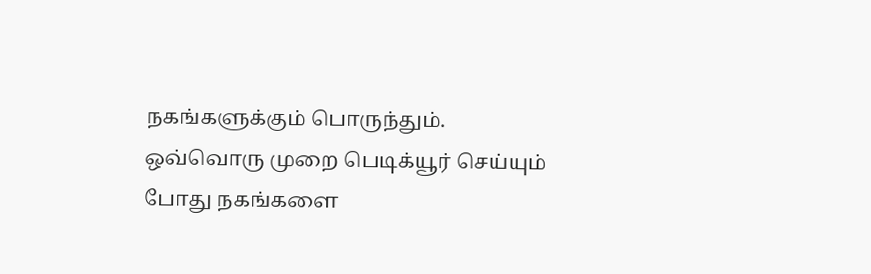நகங்களுக்கும் பொருந்தும்.
ஒவ்வொரு முறை பெடிக்யூர் செய்யும் போது நகங்களை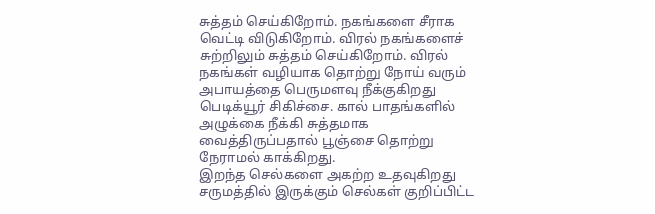சுத்தம் செய்கிறோம். நகங்களை சீராக வெட்டி விடுகிறோம். விரல் நகங்களைச் சுற்றிலும் சுத்தம் செய்கிறோம். விரல் நகங்கள் வழியாக தொற்று நோய் வரும் அபாயத்தை பெருமளவு நீக்குகிறது பெடிக்யூர் சிகிச்சை. கால் பாதங்களில் அழுக்கை நீக்கி சுத்தமாக வைத்திருப்பதால் பூஞ்சை தொற்று நேராமல் காக்கிறது.
இறந்த செல்களை அகற்ற உதவுகிறது
சருமத்தில் இருக்கும் செல்கள் குறிப்பிட்ட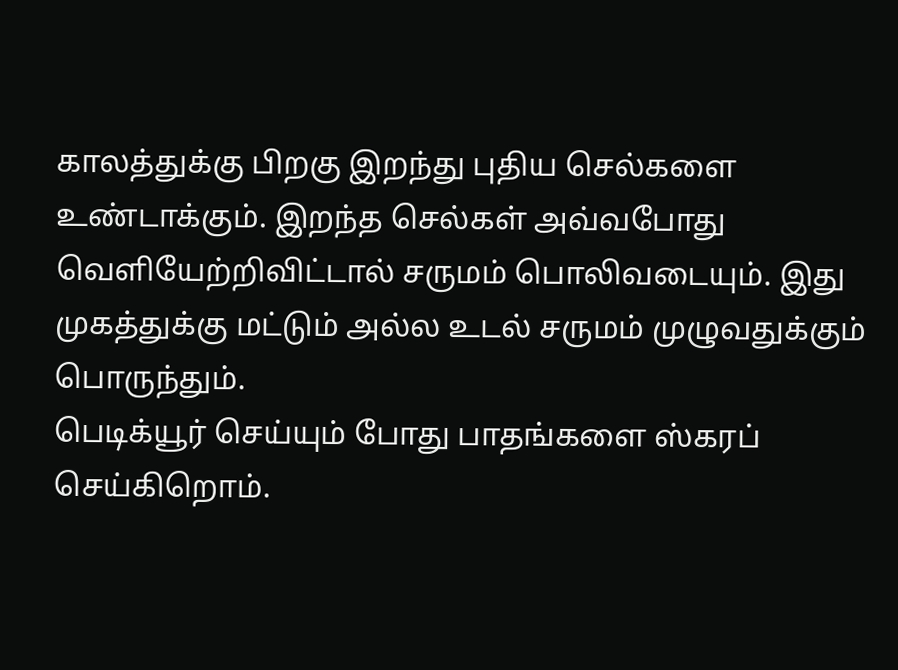காலத்துக்கு பிறகு இறந்து புதிய செல்களை உண்டாக்கும். இறந்த செல்கள் அவ்வபோது வெளியேற்றிவிட்டால் சருமம் பொலிவடையும். இது முகத்துக்கு மட்டும் அல்ல உடல் சருமம் முழுவதுக்கும் பொருந்தும்.
பெடிக்யூர் செய்யும் போது பாதங்களை ஸ்கரப் செய்கிறொம்.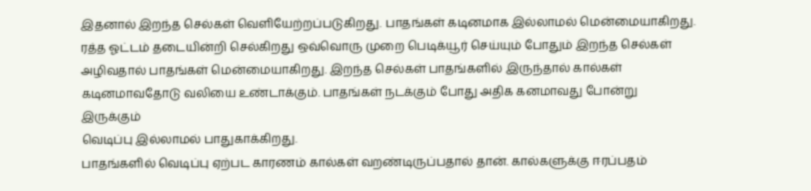இதனால் இறந்த செல்கள் வெளியேற்றப்படுகிறது. பாதங்கள் கடினமாக இல்லாமல் மென்மையாகிறது. ரத்த ஓட்டம் தடையின்றி செல்கிறது ஒவ்வொரு முறை பெடிக்யூர் செய்யும் போதும் இறந்த செல்கள் அழிவதால் பாதங்கள் மென்மையாகிறது. இறந்த செல்கள் பாதங்களில் இருந்தால் கால்கள் கடினமாவதோடு வலியை உண்டாக்கும். பாதங்கள் நடக்கும் போது அதிக கனமாவது போன்று இருக்கும்
வெடிப்பு இல்லாமல் பாதுகாக்கிறது.
பாதங்களில் வெடிப்பு ஏற்பட காரணம் கால்கள் வறண்டிருப்பதால் தான். கால்களுக்கு ஈரப்பதம்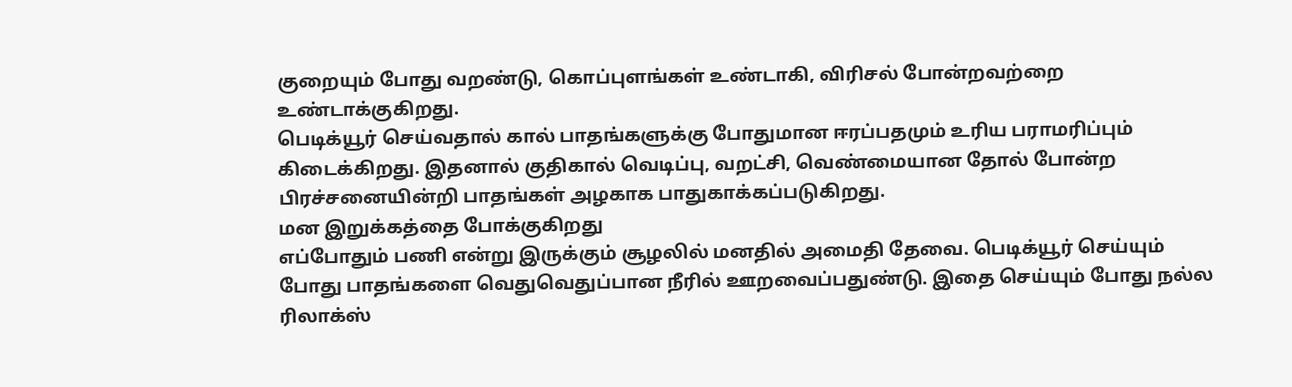குறையும் போது வறண்டு, கொப்புளங்கள் உண்டாகி, விரிசல் போன்றவற்றை உண்டாக்குகிறது.
பெடிக்யூர் செய்வதால் கால் பாதங்களுக்கு போதுமான ஈரப்பதமும் உரிய பராமரிப்பும் கிடைக்கிறது. இதனால் குதிகால் வெடிப்பு, வறட்சி, வெண்மையான தோல் போன்ற பிரச்சனையின்றி பாதங்கள் அழகாக பாதுகாக்கப்படுகிறது.
மன இறுக்கத்தை போக்குகிறது
எப்போதும் பணி என்று இருக்கும் சூழலில் மனதில் அமைதி தேவை. பெடிக்யூர் செய்யும் போது பாதங்களை வெதுவெதுப்பான நீரில் ஊறவைப்பதுண்டு. இதை செய்யும் போது நல்ல ரிலாக்ஸ்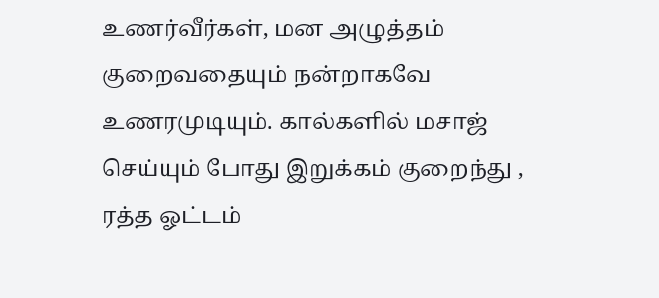உணர்வீர்கள், மன அழுத்தம் குறைவதையும் நன்றாகவே உணரமுடியும். கால்களில் மசாஜ் செய்யும் போது இறுக்கம் குறைந்து , ரத்த ஓட்டம்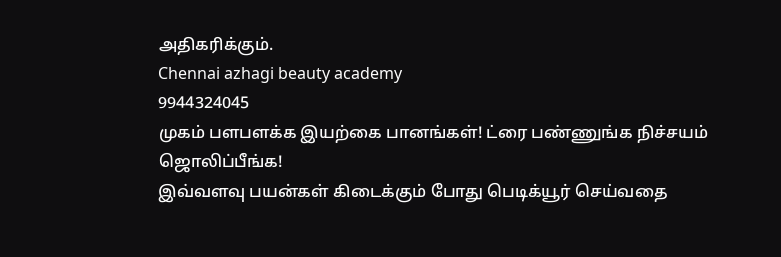அதிகரிக்கும்.
Chennai azhagi beauty academy
9944324045
முகம் பளபளக்க இயற்கை பானங்கள்! ட்ரை பண்ணுங்க நிச்சயம் ஜொலிப்பீங்க!
இவ்வளவு பயன்கள் கிடைக்கும் போது பெடிக்யூர் செய்வதை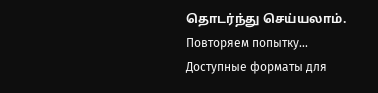தொடர்ந்து செய்யலாம்.
Повторяем попытку...
Доступные форматы для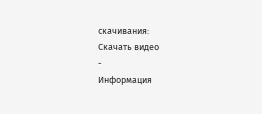скачивания:
Скачать видео
-
Информация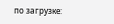по загрузке: